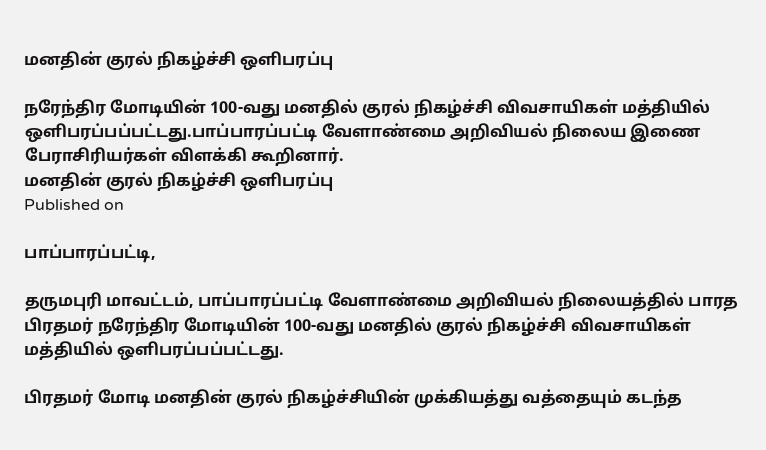மனதின் குரல் நிகழ்ச்சி ஒளிபரப்பு

நரேந்திர மோடியின் 100-வது மனதில் குரல் நிகழ்ச்சி விவசாயிகள் மத்தியில் ஒளிபரப்பப்பட்டது.பாப்பாரப்பட்டி வேளாண்மை அறிவியல் நிலைய இணை பேராசிரியர்கள் விளக்கி கூறினார்.
மனதின் குரல் நிகழ்ச்சி ஒளிபரப்பு
Published on

பாப்பாரப்பட்டி,

தருமபுரி மாவட்டம், பாப்பாரப்பட்டி வேளாண்மை அறிவியல் நிலையத்தில் பாரத பிரதமர் நரேந்திர மோடியின் 100-வது மனதில் குரல் நிகழ்ச்சி விவசாயிகள் மத்தியில் ஒளிபரப்பப்பட்டது.

பிரதமர் மோடி மனதின் குரல் நிகழ்ச்சியின் முக்கியத்து வத்தையும் கடந்த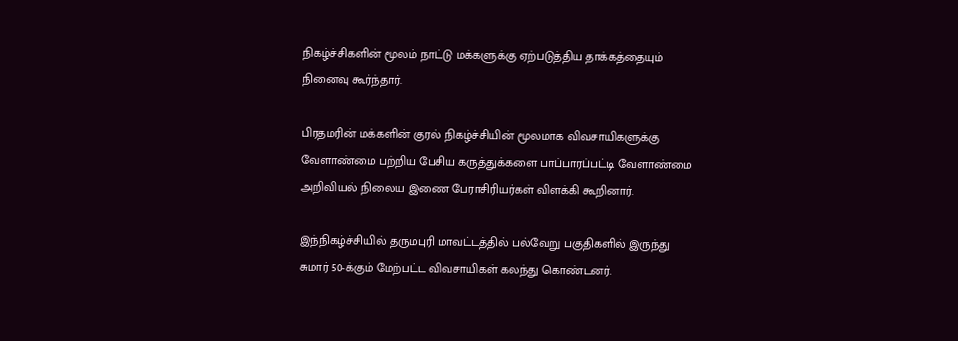நிகழ்ச்சிகளின் மூலம் நாட்டு மக்களுக்கு ஏற்படுத்திய தாக்கத்தையும் நினைவு கூர்ந்தார்.

பிரதமரின் மக்களின் குரல் நிகழ்ச்சியின் மூலமாக விவசாயிகளுக்கு வேளாண்மை பற்றிய பேசிய கருத்துக்களை பாப்பாரப்பட்டி வேளாண்மை அறிவியல் நிலைய இணை பேராசிரியர்கள் விளக்கி கூறினார்.

இந்நிகழ்ச்சியில் தருமபுரி மாவட்டத்தில் பல்வேறு பகுதிகளில் இருந்து சுமார் 50-க்கும் மேற்பட்ட விவசாயிகள் கலந்து கொண்டனர்.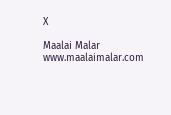X

Maalai Malar
www.maalaimalar.com